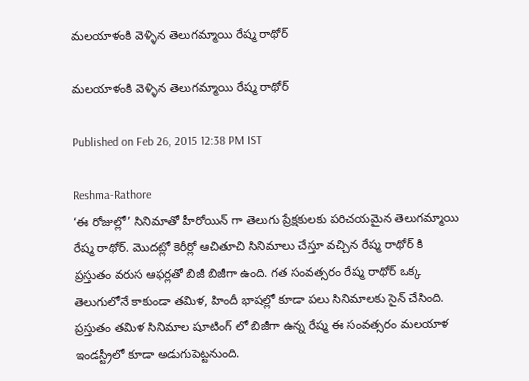మలయాళంకి వెళ్ళిన తెలుగమ్మాయి రేష్మ రాథోర్

మలయాళంకి వెళ్ళిన తెలుగమ్మాయి రేష్మ రాథోర్

Published on Feb 26, 2015 12:38 PM IST

Reshma-Rathore
‘ఈ రోజుల్లో’ సినిమాతో హీరోయిన్ గా తెలుగు ప్రేక్షకులకు పరిచయమైన తెలుగమ్మాయి రేష్మ రాథోర్. మొదట్లో కెరీర్లో ఆచితూచి సినిమాలు చేస్తూ వచ్చిన రేష్మ రాథోర్ కి ప్రస్తుతం వరుస ఆఫర్లతో బిజీ బిజీగా ఉంది. గత సంవత్సరం రేష్మ రాథోర్ ఒక్క తెలుగులోనే కాకుండా తమిళ, హిందీ భాషల్లో కూడా పలు సినిమాలకు సైన్ చేసింది. ప్రస్తుతం తమిళ సినిమాల షూటింగ్ లో బిజీగా ఉన్న రేష్మ ఈ సంవత్సరం మలయాళ ఇండస్ట్రీలో కూడా అడుగుపెట్టనుంది.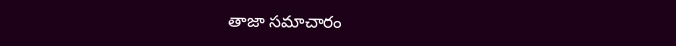తాజా సమాచారం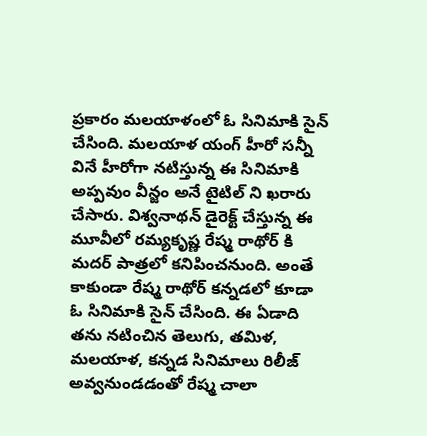ప్రకారం మలయాళంలో ఓ సినిమాకి సైన్ చేసింది. మలయాళ యంగ్ హీరో సన్నీ వినే హీరోగా నటిస్తున్న ఈ సినిమాకి అప్పవుం వీన్జం అనే టైటిల్ ని ఖరారు చేసారు. విశ్వనాథన్ డైరెక్ట్ చేస్తున్న ఈ మూవీలో రమ్యకృష్ణ రేష్మ రాథోర్ కి మదర్ పాత్రలో కనిపించనుంది. అంతే కాకుండా రేష్మ రాథోర్ కన్నడలో కూడా ఓ సినిమాకి సైన్ చేసింది. ఈ ఏడాది తను నటించిన తెలుగు, తమిళ, మలయాళ, కన్నడ సినిమాలు రిలీజ్ అవ్వనుండడంతో రేష్మ చాలా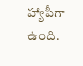హ్యాపీగా ఉంది.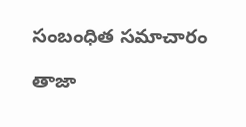సంబంధిత సమాచారం

తాజా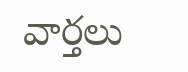వార్తలు